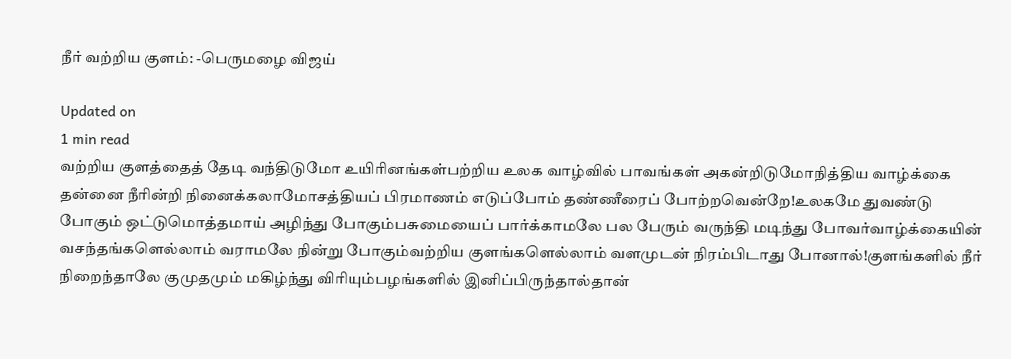நீர் வற்றிய குளம்: -பெருமழை விஜய்

Updated on
1 min read
வற்றிய குளத்தைத் தேடி வந்திடுமோ உயிரினங்கள்பற்றிய உலக வாழ்வில் பாவங்கள் அகன்றிடுமோநித்திய வாழ்க்கை தன்னை நீரின்றி நினைக்கலாமோசத்தியப் பிரமாணம் எடுப்போம் தண்ணீரைப் போற்றவென்றே!உலகமே துவண்டு போகும் ஒட்டுமொத்தமாய் அழிந்து போகும்பசுமையைப் பார்க்காமலே பல பேரும் வருந்தி மடிந்து போவர்வாழ்க்கையின் வசந்தங்களெல்லாம் வராமலே நின்று போகும்வற்றிய குளங்களெல்லாம் வளமுடன் நிரம்பிடாது போனால்!குளங்களில் நீர் நிறைந்தாலே குமுதமும் மகிழ்ந்து விரியும்பழங்களில் இனிப்பிருந்தால்தான்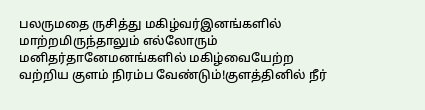பலருமதை ருசித்து மகிழ்வர்இனங்களில் மாற்றமிருந்தாலும் எல்லோரும் மனிதர்தானேமனங்களில் மகிழ்வையேற்ற வற்றிய குளம் நிரம்ப வேண்டும்!குளத்தினில் நீர்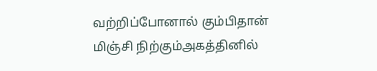வற்றிப்போனால் கும்பிதான் மிஞ்சி நிற்கும்அகத்தினில்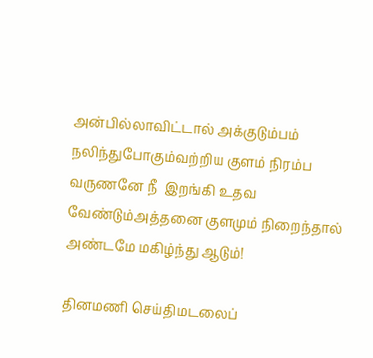அன்பில்லாவிட்டால் அக்குடும்பம் நலிந்துபோகும்வற்றிய குளம் நிரம்ப வருணனே நீ  இறங்கி உதவ வேண்டும்அத்தனை குளமும் நிறைந்தால் அண்டமே மகிழ்ந்து ஆடும்!

தினமணி செய்திமடலைப்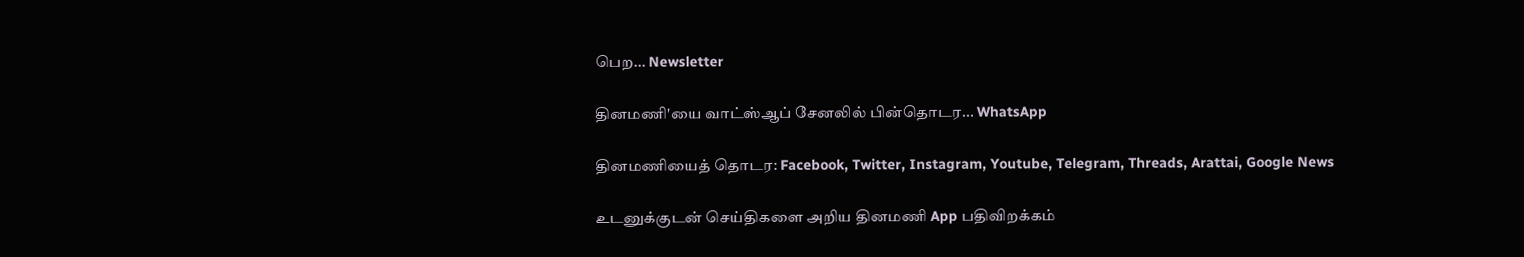பெற... Newsletter

தினமணி'யை வாட்ஸ்ஆப் சேனலில் பின்தொடர... WhatsApp

தினமணியைத் தொடர: Facebook, Twitter, Instagram, Youtube, Telegram, Threads, Arattai, Google News

உடனுக்குடன் செய்திகளை அறிய தினமணி App பதிவிறக்கம்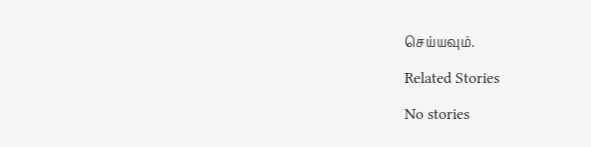செய்யவும்.

Related Stories

No stories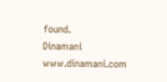found.
Dinamani
www.dinamani.com